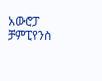አውሮፓ ቻምፒየንስ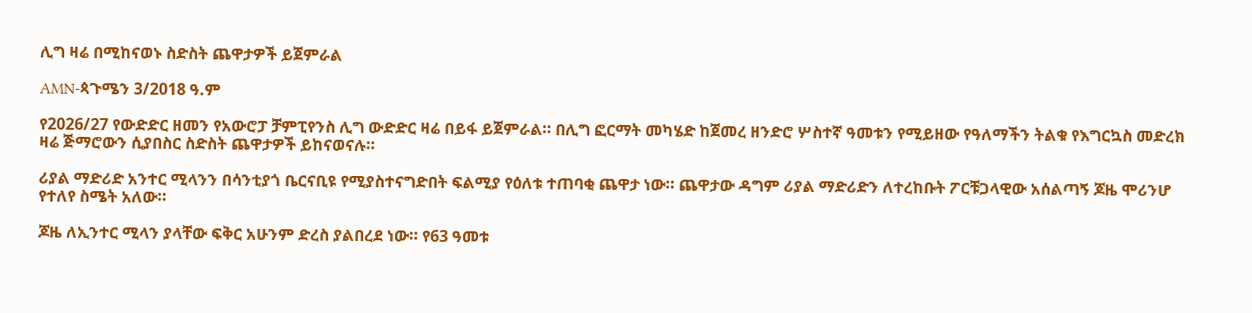ሊግ ዛሬ በሚከናወኑ ስድስት ጨዋታዎች ይጀምራል

AMN-ጳጉሜን 3/2018 ዓ.ም

የ2026/27 የውድድር ዘመን የአውሮፓ ቻምፒየንስ ሊግ ውድድር ዛሬ በይፋ ይጀምራል። በሊግ ፎርማት መካሄድ ከጀመረ ዘንድሮ ሦስተኛ ዓመቱን የሚይዘው የዓለማችን ትልቁ የእግርኳስ መድረክ ዛሬ ጅማሮውን ሲያበስር ስድስት ጨዋታዎች ይከናወናሉ።

ሪያል ማድሪድ አንተር ሚላንን በሳንቲያጎ ቤርናቢዩ የሚያስተናግድበት ፍልሚያ የዕለቱ ተጠባቂ ጨዋታ ነው። ጨዋታው ዳግም ሪያል ማድሪድን ለተረከቡት ፖርቹጋላዊው አሰልጣኝ ጆዜ ሞሪንሆ የተለየ ስሜት አለው።

ጆዜ ለኢንተር ሚላን ያላቸው ፍቅር አሁንም ድረስ ያልበረደ ነው። የ63 ዓመቱ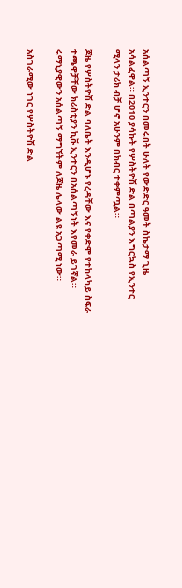አሰልጣኝ ኢንተርን በመሩበት ሁለት የውድድር ዓመት ስኬታማ ጊዜ አሳልፈዋል። በ2010 ያሳኩት የሦስትዮሽ ድል በጣልያን እግርኳስ የኢንተር ሚላን ታሪክ ብቻ ሆኖ አሁንም በክብር ተቀምጧል።

ጆዜ የሦስትዮሽ ድል ባለቤት እንዲሆኑ የረዳቸው እና የቀድሞ የተከላካይ ስፍራ ተጫዋቻቸው ክሪስቲያን ኪቩ ኢንተርን በአሰልጣኝነት እየመራ ይገኛል። ሩማኒያዊውን አሰልጣኝ ማግኘትም ለጆዜ ሌላው ልዩ አጋጣሚ ነው።

አስገራሚው ነገር የሦስትዮሽ ድል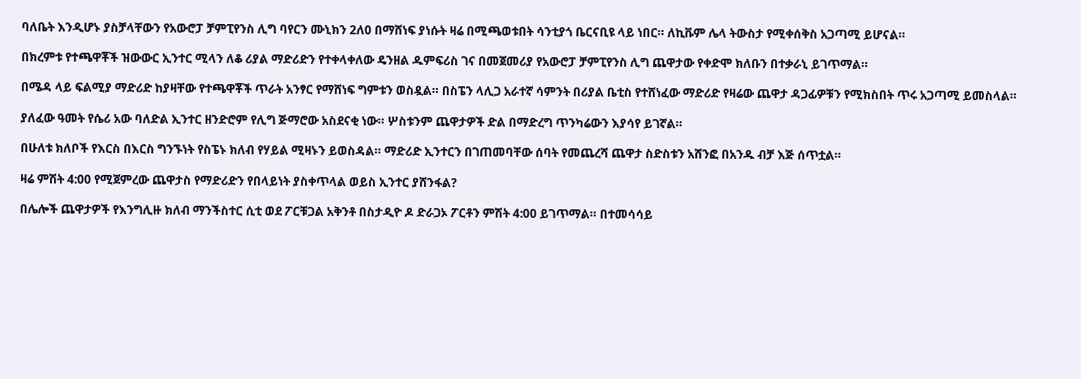ባለቤት እንዲሆኑ ያስቻላቸውን የአውሮፓ ቻምፒየንስ ሊግ ባየርን ሙኒክን 2ለ0 በማሸነፍ ያነሱት ዛሬ በሚጫወቱበት ሳንቲያጎ ቤርናቢዩ ላይ ነበር። ለኪቩም ሌላ ትውስታ የሚቀሰቅስ አጋጣሚ ይሆናል።

በክረምቱ የተጫዋቾች ዝውውር ኢንተር ሚላን ለቆ ሪያል ማድሪድን የተቀላቀለው ዴንዘል ዱምፍሪስ ገና በመጀመሪያ የአውሮፓ ቻምፒየንስ ሊግ ጨዋታው የቀድሞ ክለቡን በተቃራኒ ይገጥማል።

በሜዳ ላይ ፍልሚያ ማድሪድ ከያዛቸው የተጫዋቾች ጥራት አንፃር የማሸነፍ ግምቱን ወስዷል። በስፔን ላሊጋ አራተኛ ሳምንት በሪያል ቤቲስ የተሸነፈው ማድሪድ የዛሬው ጨዋታ ዳጋፊዎቹን የሚክስበት ጥሩ አጋጣሚ ይመስላል።

ያለፈው ዓመት የሴሪ አው ባለድል ኢንተር ዘንድሮም የሊግ ጅማሮው አስደናቂ ነው። ሦስቱንም ጨዋታዎች ድል በማድረግ ጥንካሬውን እያሳየ ይገኛል።

በሁለቱ ክለቦች የእርስ በእርስ ግንኙነት የስፔኑ ክለብ የሃይል ሚዛኑን ይወስዳል። ማድሪድ ኢንተርን በገጠመባቸው ሰባት የመጨረሻ ጨዋታ ስድስቱን አሸንፎ በአንዱ ብቻ እጅ ሰጥቷል።

ዛሬ ምሽት 4:00 የሚጀምረው ጨዋታስ የማድሪድን የበላይነት ያስቀጥላል ወይስ ኢንተር ያሸንፋል?

በሌሎች ጨዋታዎች የእንግሊዙ ክለብ ማንችስተር ሲቲ ወደ ፖርቹጋል አቅንቶ በስታዲዮ ዶ ድራጋኦ ፖርቶን ምሽት 4:00 ይገጥማል። በተመሳሳይ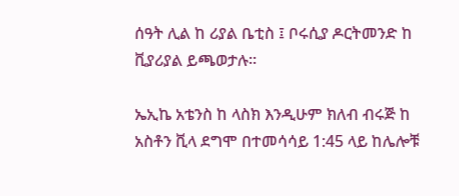ሰዓት ሊል ከ ሪያል ቤቲስ ፤ ቦሩሲያ ዶርትመንድ ከ ቪያሪያል ይጫወታሉ።

ኤኢኬ አቴንስ ከ ላስክ እንዲሁም ክለብ ብሩጅ ከ አስቶን ቪላ ደግሞ በተመሳሳይ 1:45 ላይ ከሌሎቹ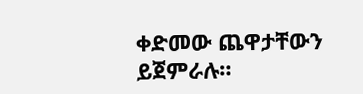ቀድመው ጨዋታቸውን ይጀምራሉ።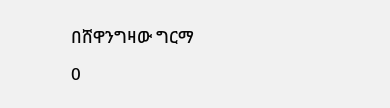በሸዋንግዛው ግርማ

0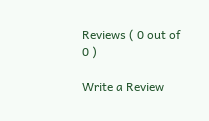Reviews ( 0 out of 0 )

Write a Review